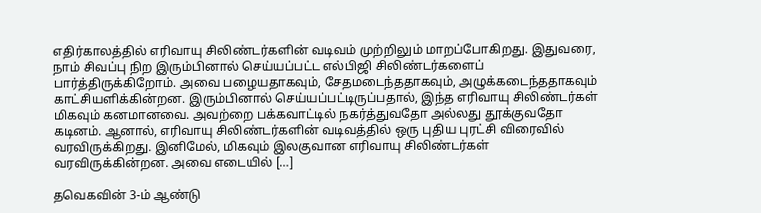எதிர்காலத்தில் எரிவாயு சிலிண்டர்களின் வடிவம் முற்றிலும் மாறப்போகிறது. இதுவரை, நாம் சிவப்பு நிற இரும்பினால் செய்யப்பட்ட எல்பிஜி சிலிண்டர்களைப் பார்த்திருக்கிறோம். அவை பழையதாகவும், சேதமடைந்ததாகவும், அழுக்கடைந்ததாகவும் காட்சியளிக்கின்றன. இரும்பினால் செய்யப்பட்டிருப்பதால், இந்த எரிவாயு சிலிண்டர்கள் மிகவும் கனமானவை. அவற்றை பக்கவாட்டில் நகர்த்துவதோ அல்லது தூக்குவதோ கடினம். ஆனால், எரிவாயு சிலிண்டர்களின் வடிவத்தில் ஒரு புதிய புரட்சி விரைவில் வரவிருக்கிறது. இனிமேல், மிகவும் இலகுவான எரிவாயு சிலிண்டர்கள் வரவிருக்கின்றன. அவை எடையில் […]

தவெகவின் 3-ம் ஆண்டு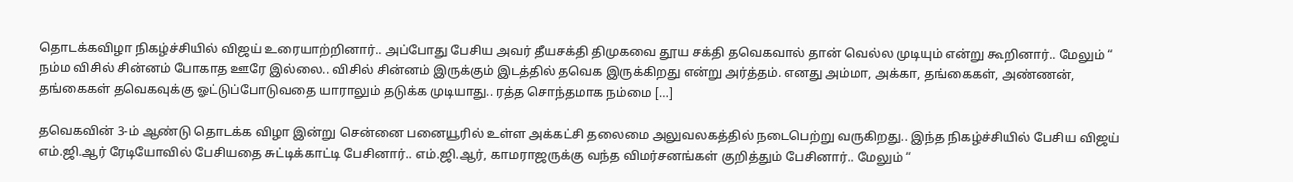தொடக்கவிழா நிகழ்ச்சியில் விஜய் உரையாற்றினார்.. அப்போது பேசிய அவர் தீயசக்தி திமுகவை தூய சக்தி தவெகவால் தான் வெல்ல முடியும் என்று கூறினார்.. மேலும் “ நம்ம விசில் சின்னம் போகாத ஊரே இல்லை.. விசில் சின்னம் இருக்கும் இடத்தில் தவெக இருக்கிறது என்று அர்த்தம். எனது அம்மா, அக்கா, தங்கைகள், அண்ணன், தங்கைகள் தவெகவுக்கு ஓட்டுப்போடுவதை யாராலும் தடுக்க முடியாது.. ரத்த சொந்தமாக நம்மை […]

தவெகவின் 3-ம் ஆண்டு தொடக்க விழா இன்று சென்னை பனையூரில் உள்ள அக்கட்சி தலைமை அலுவலகத்தில் நடைபெற்று வருகிறது.. இந்த நிகழ்ச்சியில் பேசிய விஜய் எம்.ஜி.ஆர் ரேடியோவில் பேசியதை சுட்டிக்காட்டி பேசினார்.. எம்.ஜி.ஆர், காமராஜருக்கு வந்த விமர்சனங்கள் குறித்தும் பேசினார்.. மேலும் “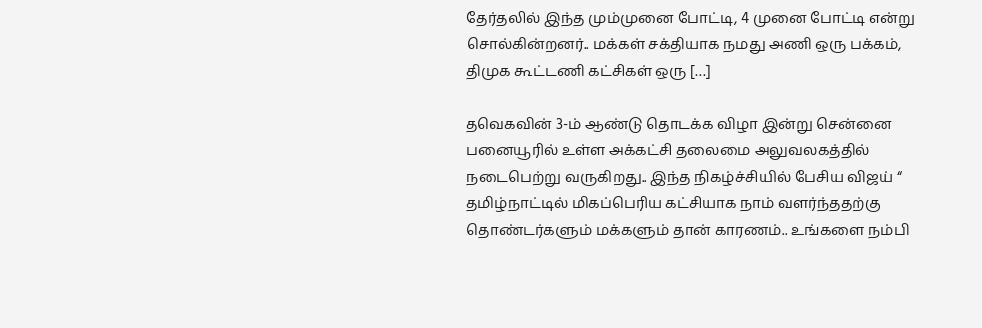தேர்தலில் இந்த மும்முனை போட்டி, 4 முனை போட்டி என்று சொல்கின்றனர்.. மக்கள் சக்தியாக நமது அணி ஒரு பக்கம், திமுக கூட்டணி கட்சிகள் ஒரு […]

தவெகவின் 3-ம் ஆண்டு தொடக்க விழா இன்று சென்னை பனையூரில் உள்ள அக்கட்சி தலைமை அலுவலகத்தில் நடைபெற்று வருகிறது.. இந்த நிகழ்ச்சியில் பேசிய விஜய் “ தமிழ்நாட்டில் மிகப்பெரிய கட்சியாக நாம் வளர்ந்ததற்கு தொண்டர்களும் மக்களும் தான் காரணம்.. உங்களை நம்பி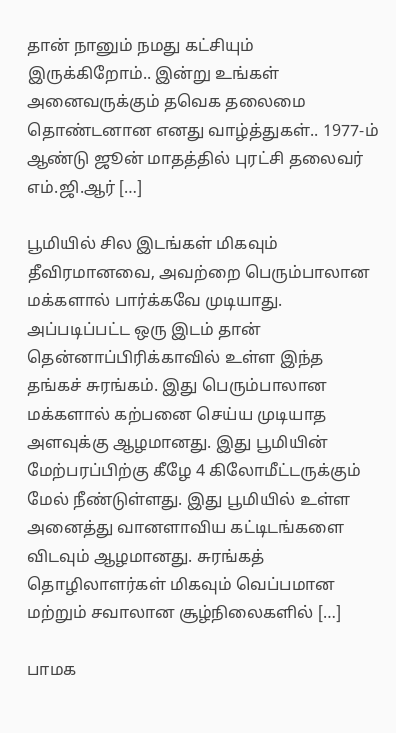தான் நானும் நமது கட்சியும் இருக்கிறோம்.. இன்று உங்கள் அனைவருக்கும் தவெக தலைமை தொண்டனான எனது வாழ்த்துகள்.. 1977-ம் ஆண்டு ஜூன் மாதத்தில் புரட்சி தலைவர் எம்.ஜி.ஆர் […]

பூமியில் சில இடங்கள் மிகவும் தீவிரமானவை, அவற்றை பெரும்பாலான மக்களால் பார்க்கவே முடியாது. அப்படிப்பட்ட ஒரு இடம் தான் தென்னாப்பிரிக்காவில் உள்ள இந்த தங்கச் சுரங்கம். இது பெரும்பாலான மக்களால் கற்பனை செய்ய முடியாத அளவுக்கு ஆழமானது. இது பூமியின் மேற்பரப்பிற்கு கீழே 4 கிலோமீட்டருக்கும் மேல் நீண்டுள்ளது. இது பூமியில் உள்ள அனைத்து வானளாவிய கட்டிடங்களை விடவும் ஆழமானது. சுரங்கத் தொழிலாளர்கள் மிகவும் வெப்பமான மற்றும் சவாலான சூழ்நிலைகளில் […]

பாமக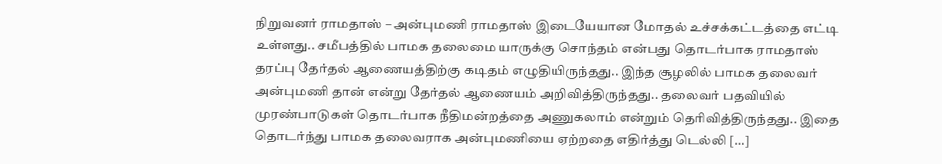நிறுவனர் ராமதாஸ் – அன்புமணி ராமதாஸ் இடையேயான மோதல் உச்சக்கட்டத்தை எட்டி உள்ளது.. சமீபத்தில் பாமக தலைமை யாருக்கு சொந்தம் என்பது தொடர்பாக ராமதாஸ் தரப்பு தேர்தல் ஆணையத்திற்கு கடிதம் எழுதியிருந்தது.. இந்த சூழலில் பாமக தலைவர் அன்புமணி தான் என்று தேர்தல் ஆணையம் அறிவித்திருந்தது.. தலைவர் பதவியில் முரண்பாடுகள் தொடர்பாக நீதிமன்றத்தை அணுகலாம் என்றும் தெரிவித்திருந்தது.. இதை தொடர்ந்து பாமக தலைவராக அன்புமணியை ஏற்றதை எதிர்த்து டெல்லி […]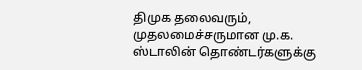திமுக தலைவரும், முதலமைச்சருமான மு.க. ஸ்டாலின் தொண்டர்களுக்கு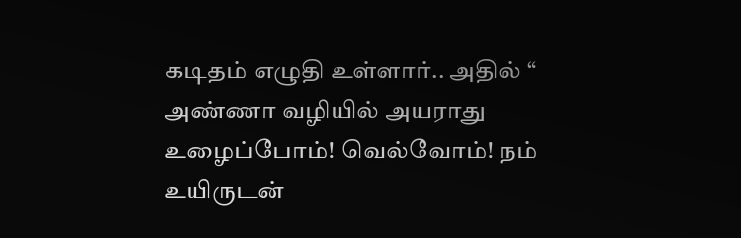கடிதம் எழுதி உள்ளார்.. அதில் “ அண்ணா வழியில் அயராது உழைப்போம்! வெல்வோம்! நம் உயிருடன்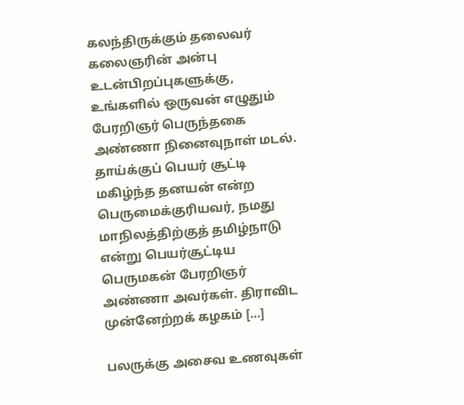கலந்திருக்கும் தலைவர் கலைஞரின் அன்பு உடன்பிறப்புகளுக்கு, உங்களில் ஒருவன் எழுதும் பேரறிஞர் பெருந்தகை அண்ணா நினைவுநாள் மடல். தாய்க்குப் பெயர் சூட்டி மகிழ்ந்த தனயன் என்ற பெருமைக்குரியவர், நமது மாநிலத்திற்குத் தமிழ்நாடு என்று பெயர்சூட்டிய பெருமகன் பேரறிஞர் அண்ணா அவர்கள். திராவிட முன்னேற்றக் கழகம் […]

பலருக்கு அசைவ உணவுகள்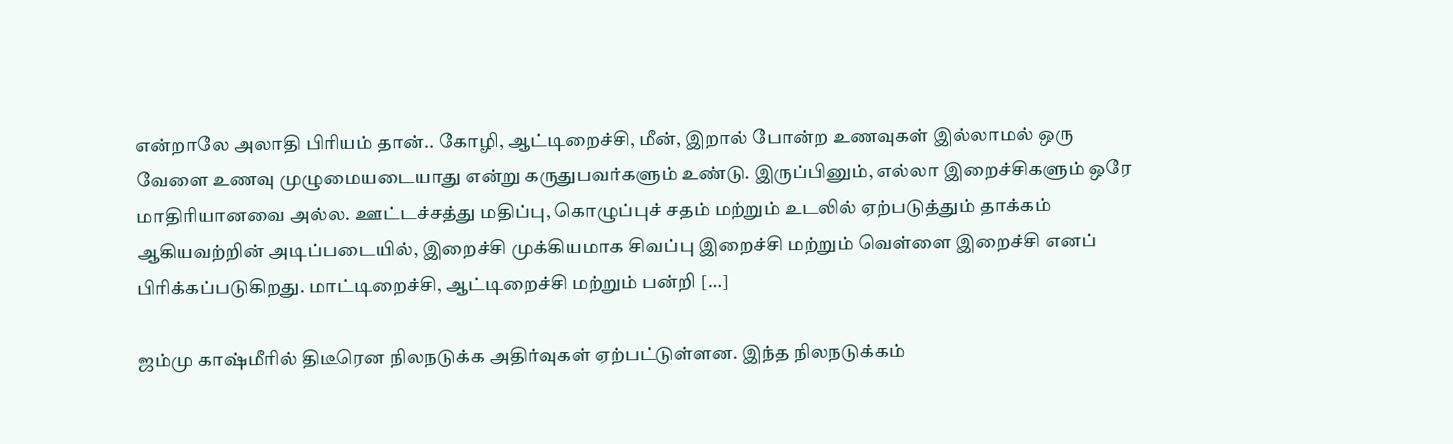என்றாலே அலாதி பிரியம் தான்.. கோழி, ஆட்டிறைச்சி, மீன், இறால் போன்ற உணவுகள் இல்லாமல் ஒரு வேளை உணவு முழுமையடையாது என்று கருதுபவர்களும் உண்டு. இருப்பினும், எல்லா இறைச்சிகளும் ஒரே மாதிரியானவை அல்ல. ஊட்டச்சத்து மதிப்பு, கொழுப்புச் சதம் மற்றும் உடலில் ஏற்படுத்தும் தாக்கம் ஆகியவற்றின் அடிப்படையில், இறைச்சி முக்கியமாக சிவப்பு இறைச்சி மற்றும் வெள்ளை இறைச்சி எனப் பிரிக்கப்படுகிறது. மாட்டிறைச்சி, ஆட்டிறைச்சி மற்றும் பன்றி […]

ஜம்மு காஷ்மீரில் திடீரென நிலநடுக்க அதிர்வுகள் ஏற்பட்டுள்ளன. இந்த நிலநடுக்கம்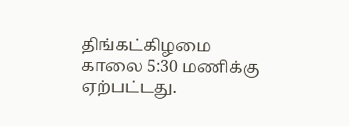திங்கட்கிழமை காலை 5:30 மணிக்கு ஏற்பட்டது.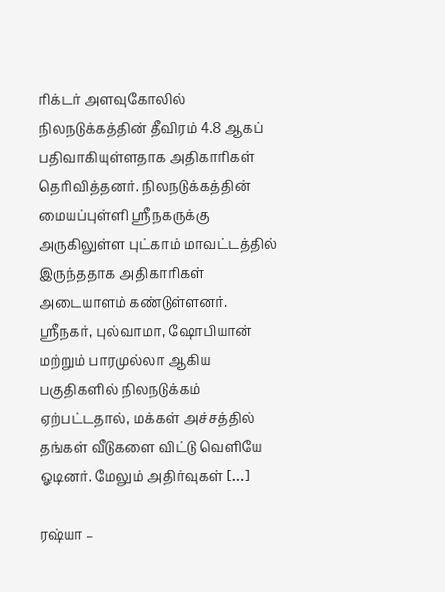ரிக்டர் அளவுகோலில் நிலநடுக்கத்தின் தீவிரம் 4.8 ஆகப் பதிவாகியுள்ளதாக அதிகாரிகள் தெரிவித்தனர். நிலநடுக்கத்தின் மையப்புள்ளி ஸ்ரீநகருக்கு அருகிலுள்ள புட்காம் மாவட்டத்தில் இருந்ததாக அதிகாரிகள் அடையாளம் கண்டுள்ளனர். ஸ்ரீநகர், புல்வாமா, ஷோபியான் மற்றும் பாரமுல்லா ஆகிய பகுதிகளில் நிலநடுக்கம் ஏற்பட்டதால், மக்கள் அச்சத்தில் தங்கள் வீடுகளை விட்டு வெளியே ஓடினர். மேலும் அதிர்வுகள் […]

ரஷ்யா –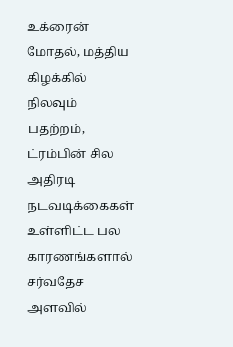உக்ரைன் மோதல், மத்திய கிழக்கில் நிலவும் பதற்றம், ட்ரம்பின் சில அதிரடி நடவடிக்கைகள் உள்ளிட்ட பல காரணங்களால் சர்வதேச அளவில்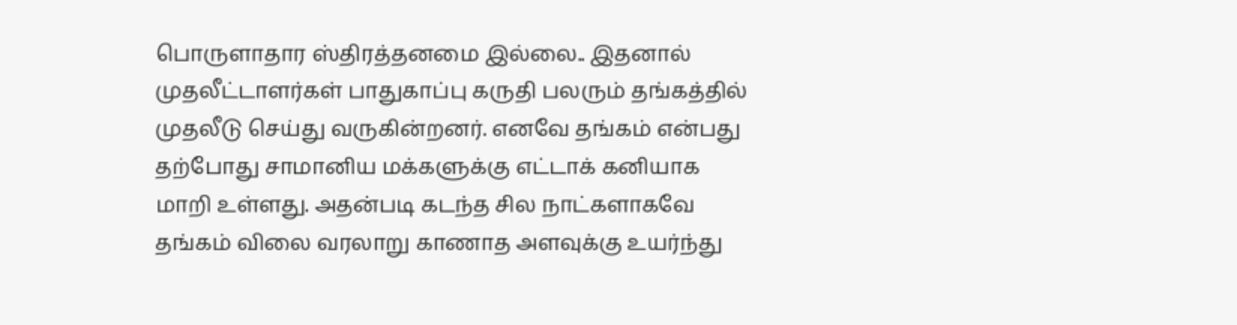பொருளாதார ஸ்திரத்தனமை இல்லை.. இதனால் முதலீட்டாளர்கள் பாதுகாப்பு கருதி பலரும் தங்கத்தில் முதலீடு செய்து வருகின்றனர். எனவே தங்கம் என்பது தற்போது சாமானிய மக்களுக்கு எட்டாக் கனியாக மாறி உள்ளது. அதன்படி கடந்த சில நாட்களாகவே தங்கம் விலை வரலாறு காணாத அளவுக்கு உயர்ந்து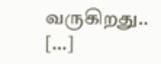வருகிறது.. […]